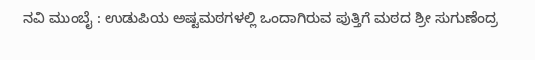ನವಿ ಮುಂಬೈ : ಉಡುಪಿಯ ಅಷ್ಟಮಠಗಳಲ್ಲಿ ಒಂದಾಗಿರುವ ಪುತ್ತಿಗೆ ಮಠದ ಶ್ರೀ ಸುಗುಣೆಂದ್ರ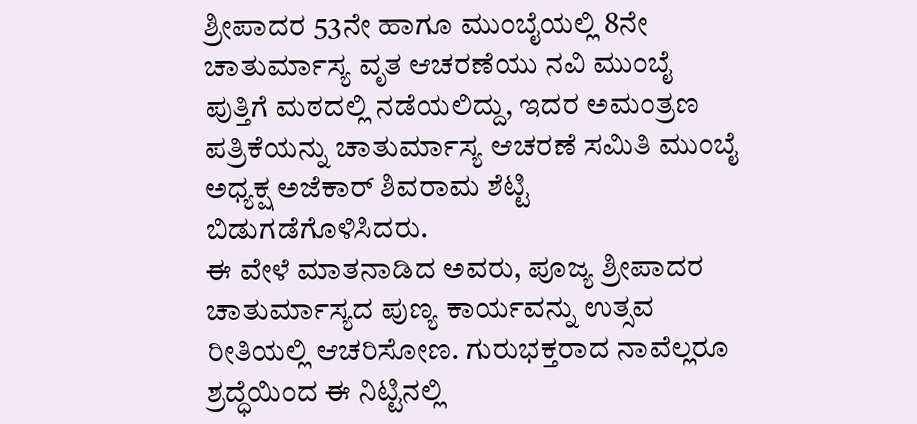ಶ್ರೀಪಾದರ 53ನೇ ಹಾಗೂ ಮುಂಬೈಯಲ್ಲಿ 8ನೇ ಚಾತುರ್ಮಾಸ್ಯ ವೃತ ಆಚರಣೆಯು ನವಿ ಮುಂಬೈ ಪುತ್ತಿಗೆ ಮಠದಲ್ಲಿ ನಡೆಯಲಿದ್ದು, ಇದರ ಅಮಂತ್ರಣ ಪತ್ರಿಕೆಯನ್ನು ಚಾತುರ್ಮಾಸ್ಯ ಆಚರಣೆ ಸಮಿತಿ ಮುಂಬೈ ಅಧ್ಯಕ್ಷ ಅಜೆಕಾರ್ ಶಿವರಾಮ ಶೆಟ್ಟಿ ಬಿಡುಗಡೆಗೊಳಿಸಿದರು.
ಈ ವೇಳೆ ಮಾತನಾಡಿದ ಅವರು, ಪೂಜ್ಯ ಶ್ರೀಪಾದರ ಚಾತುರ್ಮಾಸ್ಯದ ಪುಣ್ಯ ಕಾರ್ಯವನ್ನು ಉತ್ಸವ ರೀತಿಯಲ್ಲಿ ಆಚರಿಸೋಣ. ಗುರುಭಕ್ತರಾದ ನಾವೆಲ್ಲರೂ ಶ್ರದ್ಧೆಯಿಂದ ಈ ನಿಟ್ಟಿನಲ್ಲಿ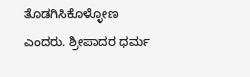ತೊಡಗಿಸಿಕೊಳ್ಳೋಣ ಎಂದರು. ಶ್ರೀಪಾದರ ಧರ್ಮ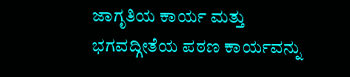ಜಾಗೃತಿಯ ಕಾರ್ಯ ಮತ್ತು ಭಗವದ್ಗೀತೆಯ ಪಠಣ ಕಾರ್ಯವನ್ನು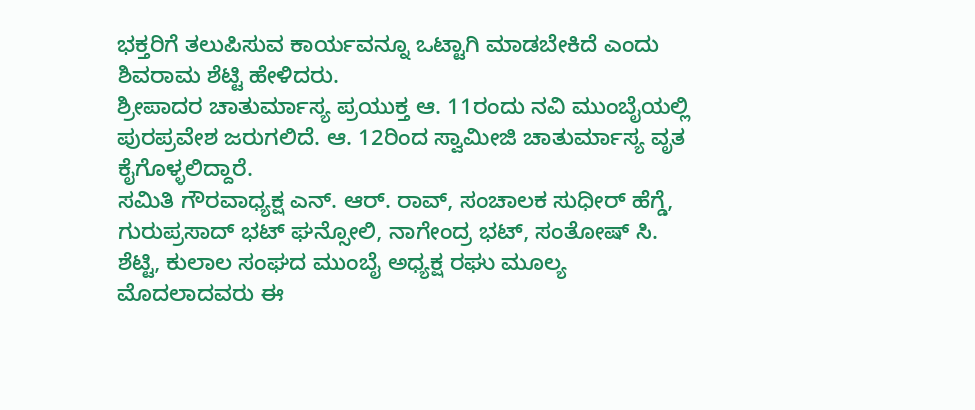ಭಕ್ತರಿಗೆ ತಲುಪಿಸುವ ಕಾರ್ಯವನ್ನೂ ಒಟ್ಟಾಗಿ ಮಾಡಬೇಕಿದೆ ಎಂದು ಶಿವರಾಮ ಶೆಟ್ಟಿ ಹೇಳಿದರು.
ಶ್ರೀಪಾದರ ಚಾತುರ್ಮಾಸ್ಯ ಪ್ರಯುಕ್ತ ಆ. 11ರಂದು ನವಿ ಮುಂಬೈಯಲ್ಲಿ ಪುರಪ್ರವೇಶ ಜರುಗಲಿದೆ. ಆ. 12ರಿಂದ ಸ್ವಾಮೀಜಿ ಚಾತುರ್ಮಾಸ್ಯ ವೃತ ಕೈಗೊಳ್ಳಲಿದ್ದಾರೆ.
ಸಮಿತಿ ಗೌರವಾಧ್ಯಕ್ಷ ಎನ್. ಆರ್. ರಾವ್, ಸಂಚಾಲಕ ಸುಧೀರ್ ಹೆಗ್ಡೆ, ಗುರುಪ್ರಸಾದ್ ಭಟ್ ಘನ್ಸೋಲಿ, ನಾಗೇಂದ್ರ ಭಟ್, ಸಂತೋಷ್ ಸಿ. ಶೆಟ್ಟಿ, ಕುಲಾಲ ಸಂಘದ ಮುಂಬೈ ಅಧ್ಯಕ್ಷ ರಘು ಮೂಲ್ಯ ಮೊದಲಾದವರು ಈ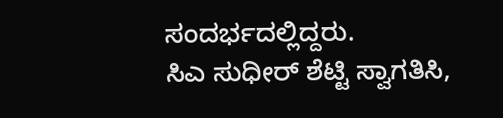ಸಂದರ್ಭದಲ್ಲಿದ್ದರು.
ಸಿಎ ಸುಧೀರ್ ಶೆಟ್ಟಿ ಸ್ವಾಗತಿಸಿ,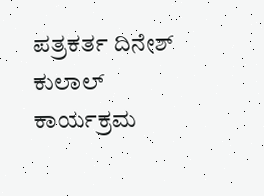ಪತ್ರಕರ್ತ ದಿನೇಶ್ ಕುಲಾಲ್ ಕಾರ್ಯಕ್ರಮ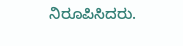ನಿರೂಪಿಸಿದರು.